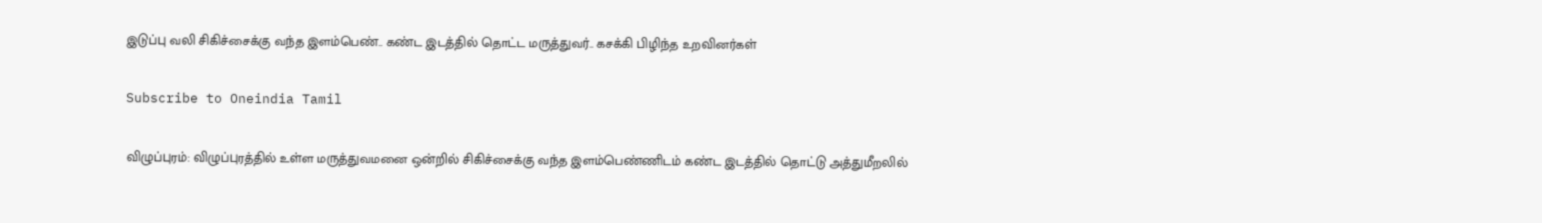இடுப்பு வலி சிகிச்சைக்கு வந்த இளம்பெண்.. கண்ட இடத்தில் தொட்ட மருத்துவர்.. கசக்கி பிழிந்த உறவினர்கள்

Subscribe to Oneindia Tamil

விழுப்புரம்: விழுப்புரத்தில் உள்ள மருத்துவமனை ஒன்றில் சிகிச்சைக்கு வந்த இளம்பெண்ணிடம் கண்ட இடத்தில் தொட்டு அத்துமீறலில்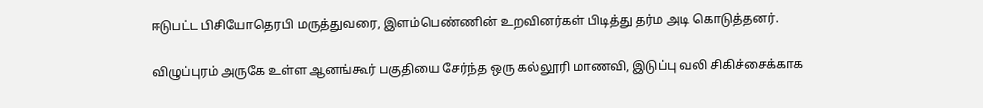ஈடுபட்ட பிசியோதெரபி மருத்துவரை, இளம்பெண்ணின் உறவினர்கள் பிடித்து தர்ம அடி கொடுத்தனர்.

விழுப்புரம் அருகே உள்ள ஆனங்கூர் பகுதியை சேர்ந்த ஒரு கல்லூரி மாணவி, இடுப்பு வலி சிகிச்சைக்காக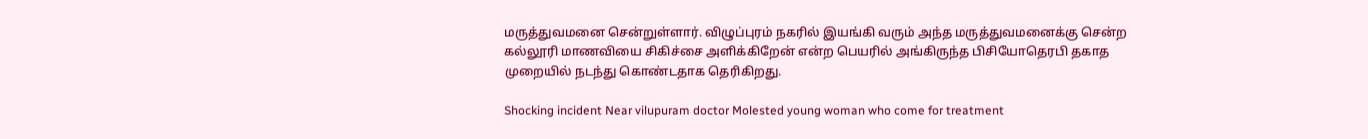மருத்துவமனை சென்றுள்ளார். விழுப்புரம் நகரில் இயங்கி வரும் அந்த மருத்துவமனைக்கு சென்ற கல்லூரி மாணவியை சிகிச்சை அளிக்கிறேன் என்ற பெயரில் அங்கிருந்த பிசியோதெரபி தகாத முறையில் நடந்து கொண்டதாக தெரிகிறது.

Shocking incident Near vilupuram doctor Molested young woman who come for treatment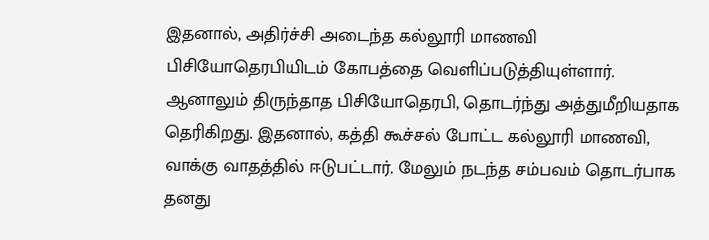இதனால், அதிர்ச்சி அடைந்த கல்லூரி மாணவி பிசியோதெரபியிடம் கோபத்தை வெளிப்படுத்தியுள்ளார். ஆனாலும் திருந்தாத பிசியோதெரபி, தொடர்ந்து அத்துமீறியதாக தெரிகிறது. இதனால், கத்தி கூச்சல் போட்ட கல்லூரி மாணவி, வாக்கு வாதத்தில் ஈடுபட்டார். மேலும் நடந்த சம்பவம் தொடர்பாக தனது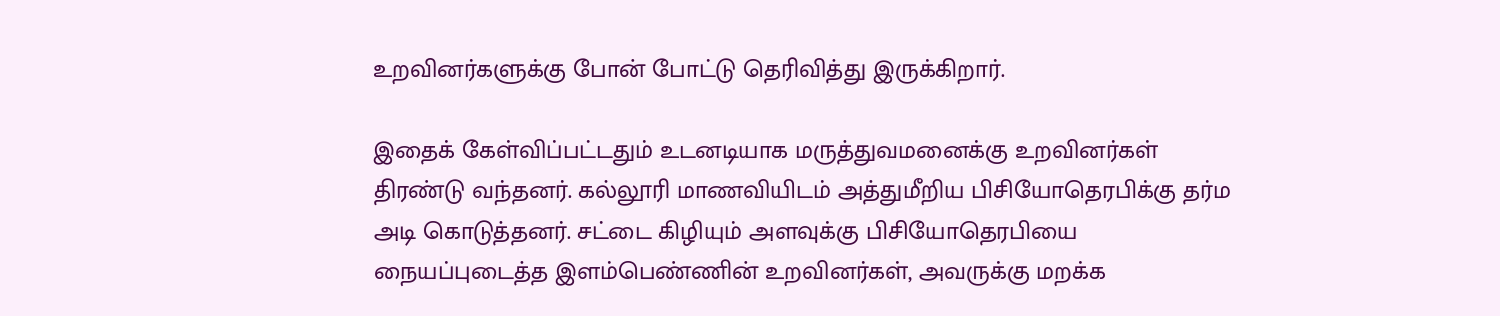உறவினர்களுக்கு போன் போட்டு தெரிவித்து இருக்கிறார்.

இதைக் கேள்விப்பட்டதும் உடனடியாக மருத்துவமனைக்கு உறவினர்கள் திரண்டு வந்தனர். கல்லூரி மாணவியிடம் அத்துமீறிய பிசியோதெரபிக்கு தர்ம அடி கொடுத்தனர். சட்டை கிழியும் அளவுக்கு பிசியோதெரபியை நையப்புடைத்த இளம்பெண்ணின் உறவினர்கள், அவருக்கு மறக்க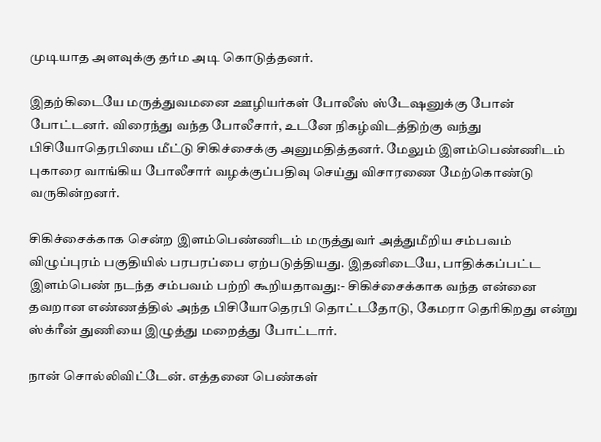முடியாத அளவுக்கு தர்ம அடி கொடுத்தனர்.

இதற்கிடையே மருத்துவமனை ஊழியர்கள் போலீஸ் ஸ்டேஷனுக்கு போன் போட்டனர். விரைந்து வந்த போலீசார், உடனே நிகழ்விடத்திற்கு வந்து பிசியோதெரபியை மீட்டு சிகிச்சைக்கு அனுமதித்தனர். மேலும் இளம்பெண்ணிடம் புகாரை வாங்கிய போலீசார் வழக்குப்பதிவு செய்து விசாரணை மேற்கொண்டு வருகின்றனர்.

சிகிச்சைக்காக சென்ற இளம்பெண்ணிடம் மருத்துவர் அத்துமீறிய சம்பவம் விழுப்புரம் பகுதியில் பரபரப்பை ஏற்படுத்தியது. இதனிடையே, பாதிக்கப்பட்ட இளம்பெண் நடந்த சம்பவம் பற்றி கூறியதாவது:- சிகிச்சைக்காக வந்த என்னை தவறான எண்ணத்தில் அந்த பிசியோதெரபி தொட்டதோடு, கேமரா தெரிகிறது என்று ஸ்க்ரீன் துணியை இழுத்து மறைத்து போட்டார்.

நான் சொல்லிவிட்டேன். எத்தனை பெண்கள்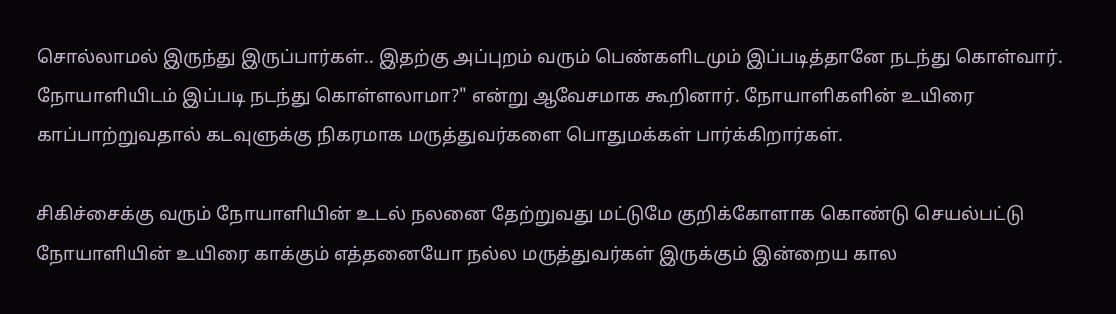சொல்லாமல் இருந்து இருப்பார்கள்.. இதற்கு அப்புறம் வரும் பெண்களிடமும் இப்படித்தானே நடந்து கொள்வார். நோயாளியிடம் இப்படி நடந்து கொள்ளலாமா?" என்று ஆவேசமாக கூறினார். நோயாளிகளின் உயிரை காப்பாற்றுவதால் கடவுளுக்கு நிகரமாக மருத்துவர்களை பொதுமக்கள் பார்க்கிறார்கள்.

சிகிச்சைக்கு வரும் நோயாளியின் உடல் நலனை தேற்றுவது மட்டுமே குறிக்கோளாக கொண்டு செயல்பட்டு நோயாளியின் உயிரை காக்கும் எத்தனையோ நல்ல மருத்துவர்கள் இருக்கும் இன்றைய கால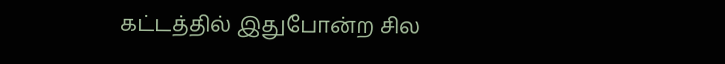கட்டத்தில் இதுபோன்ற சில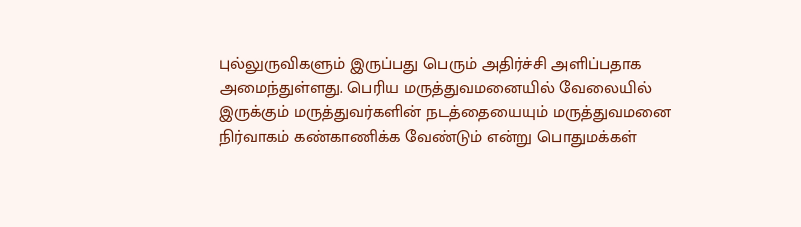புல்லுருவிகளும் இருப்பது பெரும் அதிர்ச்சி அளிப்பதாக அமைந்துள்ளது. பெரிய மருத்துவமனையில் வேலையில் இருக்கும் மருத்துவர்களின் நடத்தையையும் மருத்துவமனை நிர்வாகம் கண்காணிக்க வேண்டும் என்று பொதுமக்கள்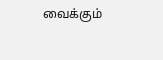வைக்கும்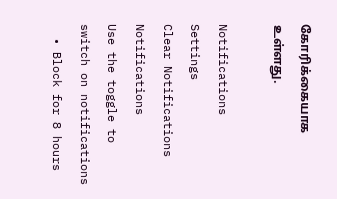கோரிக்கையாக உள்ளது.

Notifications
Settings
Clear Notifications
Notifications
Use the toggle to switch on notifications
  • Block for 8 hours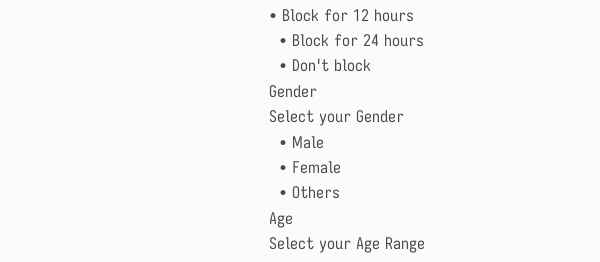• Block for 12 hours
  • Block for 24 hours
  • Don't block
Gender
Select your Gender
  • Male
  • Female
  • Others
Age
Select your Age Range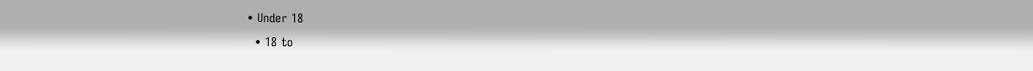• Under 18
  • 18 to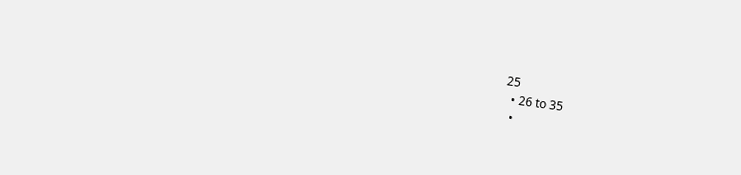25
  • 26 to 35
  •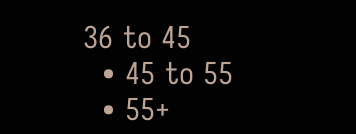36 to 45
  • 45 to 55
  • 55+